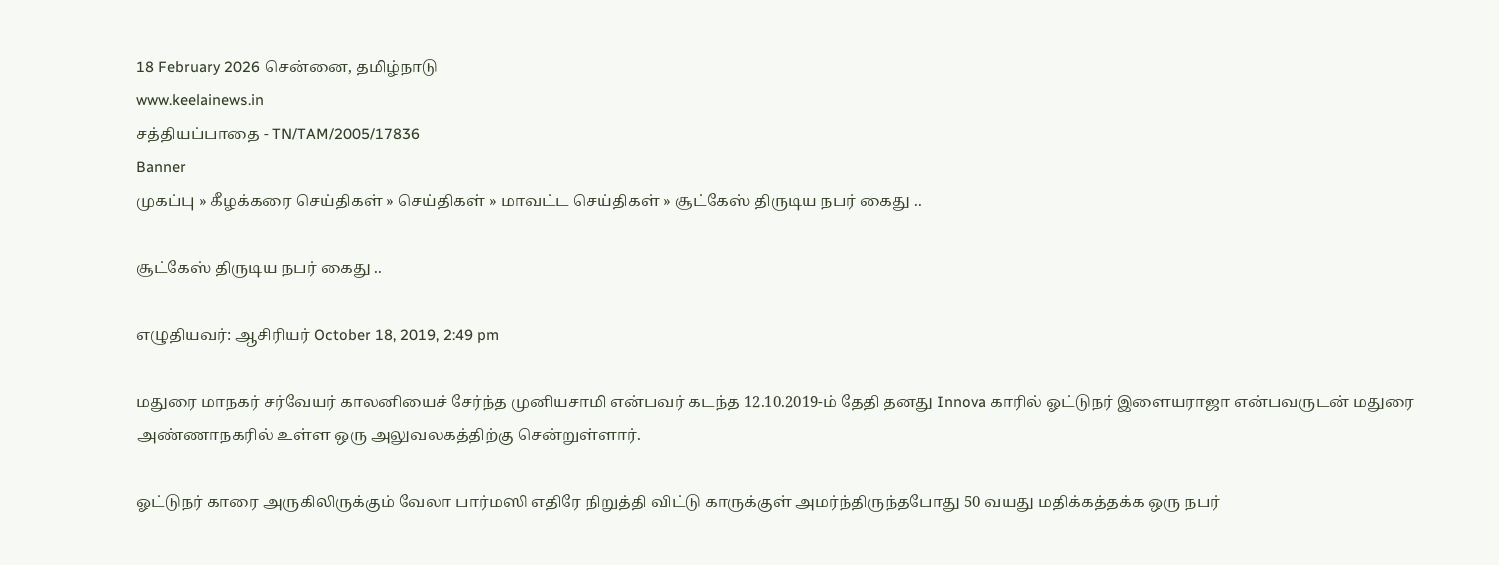18 February 2026 சென்னை, தமிழ்நாடு
www.keelainews.in
சத்தியப்பாதை - TN/TAM/2005/17836
Banner
முகப்பு » கீழக்கரை செய்திகள் » செய்திகள் » மாவட்ட செய்திகள் » சூட்கேஸ் திருடிய நபர் கைது ..

சூட்கேஸ் திருடிய நபர் கைது ..

எழுதியவர்: ஆசிரியர் October 18, 2019, 2:49 pm

மதுரை மாநகர் சர்வேயர் காலனியைச் சேர்ந்த முனியசாமி என்பவர் கடந்த 12.10.2019-ம் தேதி தனது Innova காரில் ஓட்டுநர் இளையராஜா என்பவருடன் மதுரை அண்ணாநகரில் உள்ள ஒரு அலுவலகத்திற்கு சென்றுள்ளார்.

ஓட்டுநர் காரை அருகிலிருக்கும் வேலா பார்மஸி எதிரே நிறுத்தி விட்டு காருக்குள் அமர்ந்திருந்தபோது 50 வயது மதிக்கத்தக்க ஒரு நபர்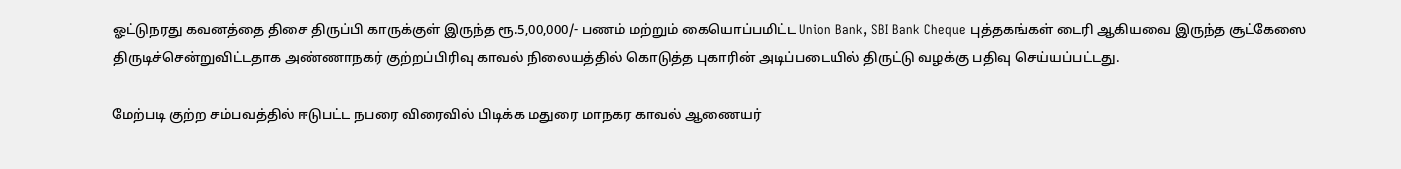ஓட்டுநரது கவனத்தை திசை திருப்பி காருக்குள் இருந்த ரூ.5,00,000/- பணம் மற்றும் கையொப்பமிட்ட Union Bank, SBI Bank Cheque புத்தகங்கள் டைரி ஆகியவை இருந்த சூட்கேஸை திருடிச்சென்றுவிட்டதாக அண்ணாநகர் குற்றப்பிரிவு காவல் நிலையத்தில் கொடுத்த புகாரின் அடிப்படையில் திருட்டு வழக்கு பதிவு செய்யப்பட்டது.

மேற்படி குற்ற சம்பவத்தில் ஈடுபட்ட நபரை விரைவில் பிடிக்க மதுரை மாநகர காவல் ஆணையர்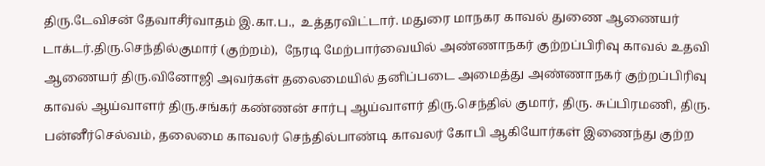திரு.டேவிசன் தேவாசீர்வாதம் இ.கா.ப.,  உத்தரவிட்டார். மதுரை மாநகர காவல் துணை ஆணையர் டாக்டர்.திரு.செந்தில்குமார் (குற்றம்),  நேரடி மேற்பார்வையில் அண்ணாநகர் குற்றப்பிரிவு காவல் உதவி ஆணையர் திரு.வினோஜி அவர்கள் தலைமையில் தனிப்படை அமைத்து அண்ணாநகர் குற்றப்பிரிவு காவல் ஆய்வாளர் திரு.சங்கர் கண்ணன் சார்பு ஆய்வாளர் திரு.செந்தில் குமார், திரு. சுப்பிரமணி, திரு. பன்னீர்செல்வம், தலைமை காவலர் செந்தில்பாண்டி காவலர் கோபி ஆகியோர்கள் இணைந்து குற்ற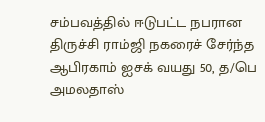சம்பவத்தில் ஈடுபட்ட நபரான திருச்சி ராம்ஜி நகரைச் சேர்ந்த ஆபிரகாம் ஐசக் வயது 50, த/பெ அமலதாஸ்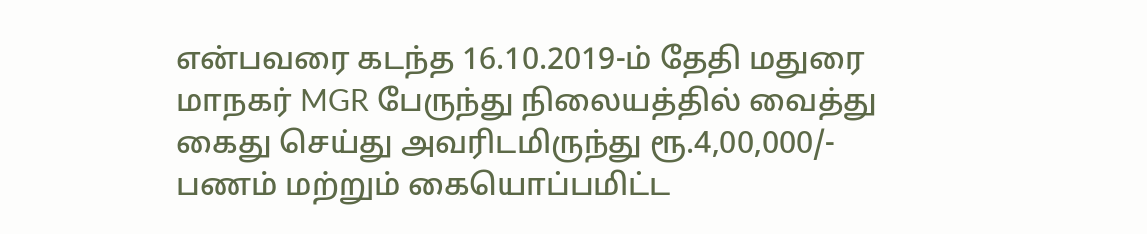என்பவரை கடந்த 16.10.2019-ம் தேதி மதுரை மாநகர் MGR பேருந்து நிலையத்தில் வைத்து கைது செய்து அவரிடமிருந்து ரூ.4,00,000/- பணம் மற்றும் கையொப்பமிட்ட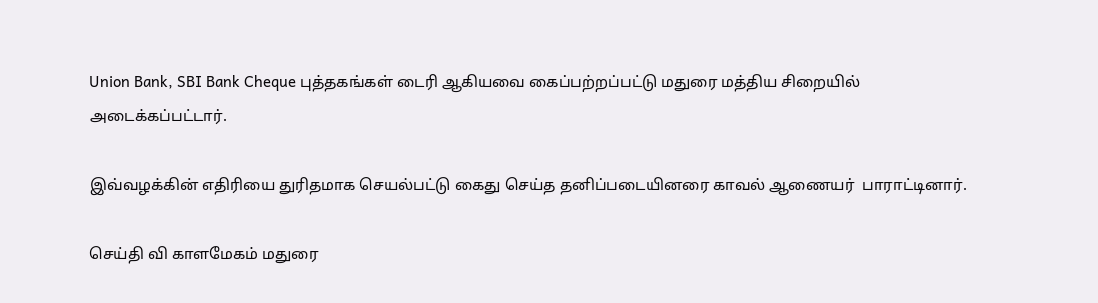Union Bank, SBI Bank Cheque புத்தகங்கள் டைரி ஆகியவை கைப்பற்றப்பட்டு மதுரை மத்திய சிறையில் அடைக்கப்பட்டார்.

இவ்வழக்கின் எதிரியை துரிதமாக செயல்பட்டு கைது செய்த தனிப்படையினரை காவல் ஆணையர்  பாராட்டினார்.

செய்தி வி காளமேகம் மதுரை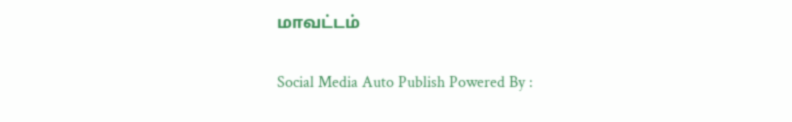மாவட்டம்

Social Media Auto Publish Powered By :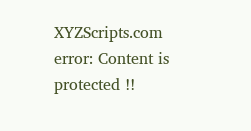XYZScripts.com
error: Content is protected !!